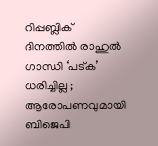റിപ്പബ്ലിക് ദിനത്തിൽ രാഹുൽ ഗാന്ധി ‘പട്ക’ ധരിച്ചില്ല ; ആരോപണവുമായി ബിജെപി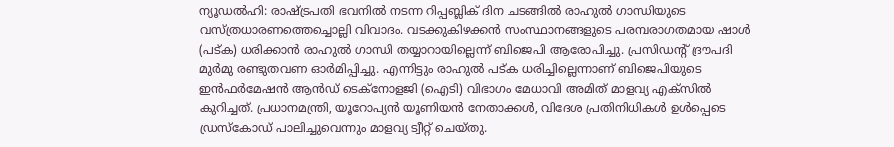ന്യൂഡൽഹി: രാഷ്ട്രപതി ഭവനിൽ നടന്ന റിപ്പബ്ലിക് ദിന ചടങ്ങിൽ രാഹുൽ ഗാന്ധിയുടെ വസ്ത്രധാരണത്തെച്ചൊല്ലി വിവാദം. വടക്കുകിഴക്കൻ സംസ്ഥാനങ്ങളുടെ പരമ്പരാഗതമായ ഷാൾ (പട്ക) ധരിക്കാൻ രാഹുൽ ഗാന്ധി തയ്യാറായില്ലെന്ന് ബിജെപി ആരോപിച്ചു. പ്രസിഡന്റ് ദ്രൗപദി മുർമു രണ്ടുതവണ ഓർമിപ്പിച്ചു. എന്നിട്ടും രാഹുൽ പട്ക ധരിച്ചില്ലെന്നാണ് ബിജെപിയുടെ ഇൻഫർമേഷൻ ആൻഡ് ടെക്‌നോളജി (ഐടി) വിഭാഗം മേധാവി അമിത് മാളവ്യ എക്‌സിൽ കുറിച്ചത്. പ്രധാനമന്ത്രി, യൂറോപ്യൻ യൂണിയൻ നേതാക്കൾ, വിദേശ പ്രതിനിധികൾ ഉൾപ്പെടെ ഡ്രസ്‌കോഡ് പാലിച്ചുവെന്നും മാളവ്യ ട്വീറ്റ് ചെയ്തു.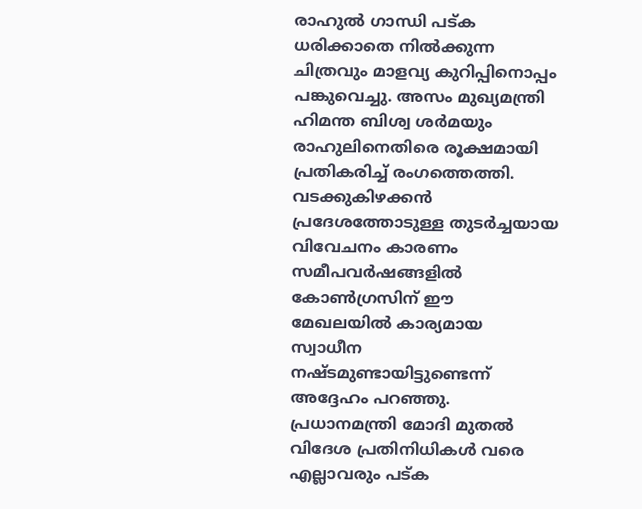രാഹുൽ ഗാന്ധി പട്ക ധരിക്കാതെ നിൽക്കുന്ന ചിത്രവും മാളവ്യ കുറിപ്പിനൊപ്പം പങ്കുവെച്ചു. അസം മുഖ്യമന്ത്രി ഹിമന്ത ബിശ്വ ശർമയും രാഹുലിനെതിരെ രൂക്ഷമായി പ്രതികരിച്ച് രംഗത്തെത്തി. വടക്കുകിഴക്കൻ പ്രദേശത്തോടുള്ള തുടർച്ചയായ വിവേചനം കാരണം സമീപവർഷങ്ങളിൽ കോൺഗ്രസിന് ഈ മേഖലയിൽ കാര്യമായ സ്വാധീന നഷ്ടമുണ്ടായിട്ടുണ്ടെന്ന് അദ്ദേഹം പറഞ്ഞു. പ്രധാനമന്ത്രി മോദി മുതൽ വിദേശ പ്രതിനിധികൾ വരെ എല്ലാവരും പട്ക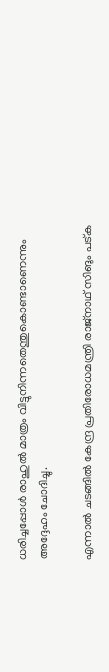ധരിച്ചപ്പോൾ രാഹുൽ മാത്രം വിട്ടുനിന്നതെന്തുകൊണ്ടാണെന്നും അദ്ദേഹം ചോദിച്ചു.

എന്നാൽ ചടങ്ങിൽ കേന്ദ്ര പ്രതിരോധമന്ത്രി രാജ്‌നാഥ് സിങും പട്ക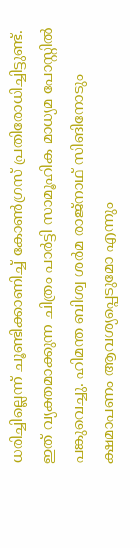ധരിച്ചില്ലെന്ന് ചൂണ്ടിക്കാണിച്ച് കോൺഗ്രസ് പ്രതിരോധിച്ചിട്ടുണ്ട്. ഇത് വ്യക്തമാക്കുന്ന ചിത്രം പാർട്ടി സാമൂഹിക മാധ്യമ പോസ്റ്റിൽ പങ്കുവെച്ചു. ഹിമന്ത ബിശ്വ ശർമ രാജ്‌നാഥ് സിങിനോടും ക്ഷമാപണം ആവശ്യപ്പെടുമോ എന്നും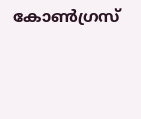കോൺഗ്രസ്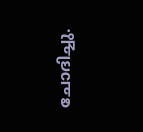ചോദിച്ചു.